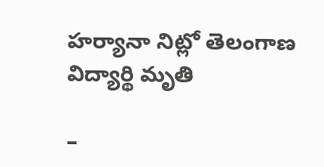హర్యానా నిట్లో తెలంగాణ విద్యార్థి మృతి

–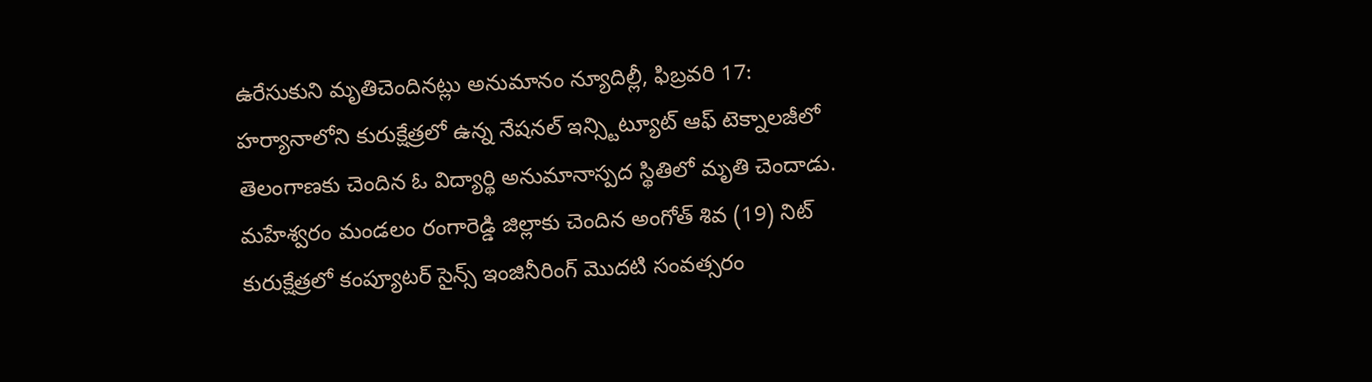ఉరేసుకుని మృతిచెందినట్లు అనుమానం న్యూదిల్లీ, ఫిబ్రవరి 17: హర్యానాలోని కురుక్షేత్రలో ఉన్న నేషనల్ ఇన్స్టిట్యూట్ ఆఫ్ టెక్నాలజీలో తెలంగాణకు చెందిన ఓ విద్యార్థి అనుమానాస్పద స్థితిలో మృతి చెందాడు. మహేశ్వరం మండలం రంగారెడ్డి జిల్లాకు చెందిన అంగోత్ శివ (19) నిట్ కురుక్షేత్రలో కంప్యూటర్ సైన్స్ ఇంజినీరింగ్ మొదటి సంవత్సరం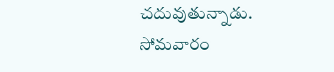చదువుతున్నాడు. సోమవారం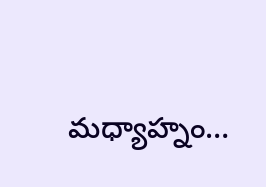మధ్యాహ్నం…